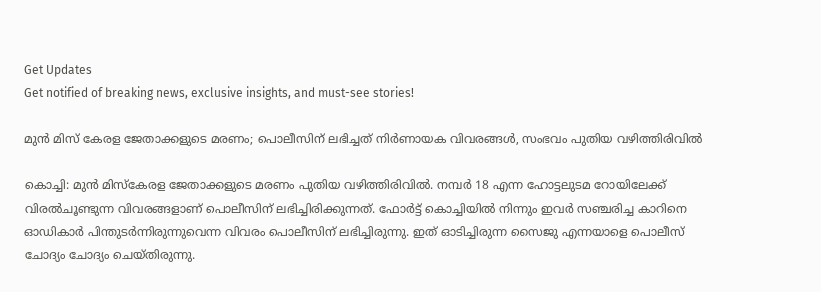Get Updates
Get notified of breaking news, exclusive insights, and must-see stories!

മുന്‍ മിസ് കേരള ജേതാക്കളുടെ മരണം; പൊലീസിന് ലഭിച്ചത് നിര്‍ണായക വിവരങ്ങള്‍, സംഭവം പുതിയ വഴിത്തിരിവില്‍

കൊച്ചി: മുന്‍ മിസ്‌കേരള ജേതാക്കളുടെ മരണം പുതിയ വഴിത്തിരിവില്‍. നമ്പര്‍ 18 എന്ന ഹോട്ടലുടമ റോയിലേക്ക് വിരല്‍ചൂണ്ടുന്ന വിവരങ്ങളാണ് പൊലീസിന് ലഭിച്ചിരിക്കുന്നത്. ഫോര്‍ട്ട് കൊച്ചിയില്‍ നിന്നും ഇവര്‍ സഞ്ചരിച്ച കാറിനെ ഓഡികാര്‍ പിന്തുടര്‍ന്നിരുന്നുവെന്ന വിവരം പൊലീസിന് ലഭിച്ചിരുന്നു. ഇത് ഓടിച്ചിരുന്ന സൈജു എന്നയാളെ പൊലീസ് ചോദ്യം ചോദ്യം ചെയ്തിരുന്നു.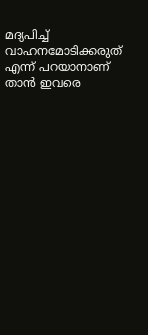മദ്യപിച്ച് വാഹനമോടിക്കരുത് എന്ന് പറയാനാണ് താന്‍ ഇവരെ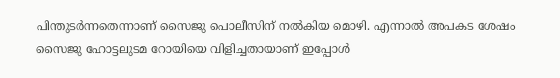പിന്തുടര്‍ന്നതെന്നാണ് സൈജു പൊലീസിന് നല്‍കിയ മൊഴി. എന്നാല്‍ അപകട ശേഷം സൈജു ഹോട്ടലുടമ റോയിയെ വിളിച്ചതായാണ് ഇപ്പോള്‍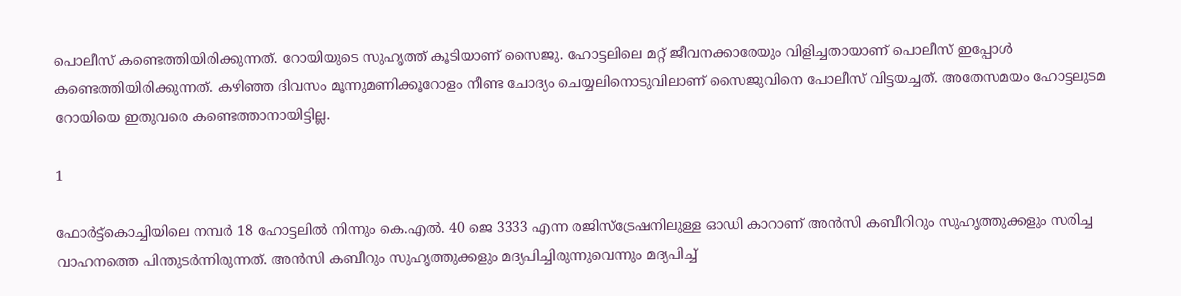പൊലീസ് കണ്ടെത്തിയിരിക്കുന്നത്. റോയിയുടെ സുഹൃത്ത് കൂടിയാണ് സൈജു. ഹോട്ടലിലെ മറ്റ് ജീവനക്കാരേയും വിളിച്ചതായാണ് പൊലീസ് ഇപ്പോള്‍ കണ്ടെത്തിയിരിക്കുന്നത്. കഴിഞ്ഞ ദിവസം മൂന്നുമണിക്കൂറോളം നീണ്ട ചോദ്യം ചെയ്യലിനൊടുവിലാണ് സൈജുവിനെ പോലീസ് വിട്ടയച്ചത്. അതേസമയം ഹോട്ടലുടമ റോയിയെ ഇതുവരെ കണ്ടെത്താനായിട്ടില്ല.

1

ഫോര്‍ട്ട്കൊച്ചിയിലെ നമ്പര്‍ 18 ഹോട്ടലില്‍ നിന്നും കെ.എല്‍. 40 ജെ 3333 എന്ന രജിസ്‌ട്രേഷനിലുള്ള ഓഡി കാറാണ് അന്‍സി കബീറിറും സുഹൃത്തുക്കളും സരിച്ച വാഹനത്തെ പിന്തുടര്‍ന്നിരുന്നത്. അന്‍സി കബീറും സുഹൃത്തുക്കളും മദ്യപിച്ചിരുന്നുവെന്നും മദ്യപിച്ച്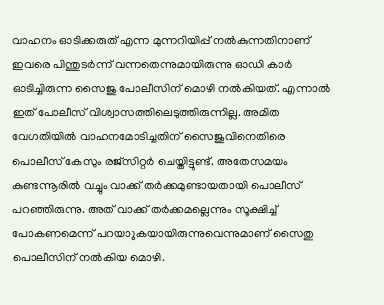വാഹനം ഓടിക്കരുത് എന്ന മുന്നറിയിപ്പ് നല്‍കുന്നതിനാണ് ഇവരെ പിന്തുടര്‍ന്ന് വന്നതെന്നുമായിരുന്നു ഓഡി കാര്‍ ഓടിച്ചിരുന്ന സൈജു പോലീസിന് മൊഴി നല്‍കിയത്. എന്നാല്‍ ഇത് പോലീസ് വിശ്വാസത്തിലെടുത്തിരുന്നില്ല. അമിത വേഗതിയില്‍ വാഹനമോടിച്ചതിന് സൈജുവിനെതിരെ പൊലീസ് കേസും രജ്‌സിറ്റര്‍ ചെയ്തിട്ടുണ്ട്. അതേസമയം കുണ്ടന്നൂരില്‍ വച്ചും വാക്ക് തര്‍ക്കമുണ്ടായതായി പൊലീസ് പറഞ്ഞിരുന്നു. അത് വാക്ക് തര്‍ക്കമല്ലെന്നും സൂക്ഷിച്ച് പോകണമെന്ന് പറയാുകയായിരുന്നുവെന്നുമാണ് സൈതു പൊലീസിന് നല്‍കിയ മൊഴി.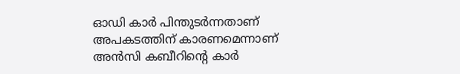ഓഡി കാര്‍ പിന്തുടര്‍ന്നതാണ് അപകടത്തിന് കാരണമെന്നാണ് അന്‍സി കബീറിന്റെ കാര്‍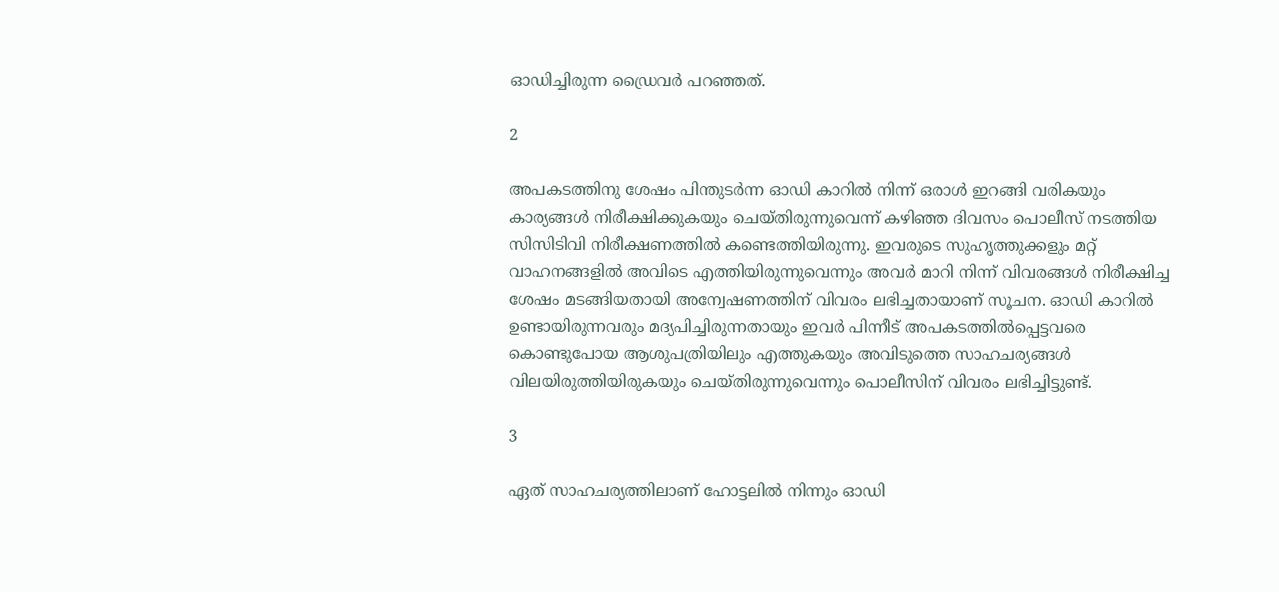ഓഡിച്ചിരുന്ന ഡ്രൈവര്‍ പറഞ്ഞത്.

2

അപകടത്തിനു ശേഷം പിന്തുടര്‍ന്ന ഓഡി കാറില്‍ നിന്ന് ഒരാള്‍ ഇറങ്ങി വരികയും കാര്യങ്ങള്‍ നിരീക്ഷിക്കുകയും ചെയ്തിരുന്നുവെന്ന് കഴിഞ്ഞ ദിവസം പൊലീസ് നടത്തിയ സിസിടിവി നിരീക്ഷണത്തില്‍ കണ്ടെത്തിയിരുന്നു. ഇവരുടെ സുഹൃത്തുക്കളും മറ്റ് വാഹനങ്ങളില്‍ അവിടെ എത്തിയിരുന്നുവെന്നും അവര്‍ മാറി നിന്ന് വിവരങ്ങള്‍ നിരീക്ഷിച്ച ശേഷം മടങ്ങിയതായി അന്വേഷണത്തിന് വിവരം ലഭിച്ചതായാണ് സൂചന. ഓഡി കാറില്‍ ഉണ്ടായിരുന്നവരും മദ്യപിച്ചിരുന്നതായും ഇവര്‍ പിന്നീട് അപകടത്തില്‍പ്പെട്ടവരെ കൊണ്ടുപോയ ആശുപത്രിയിലും എത്തുകയും അവിടുത്തെ സാഹചര്യങ്ങള്‍ വിലയിരുത്തിയിരുകയും ചെയ്തിരുന്നുവെന്നും പൊലീസിന് വിവരം ലഭിച്ചിട്ടുണ്ട്.

3

ഏത് സാഹചര്യത്തിലാണ് ഹോട്ടലില്‍ നിന്നും ഓഡി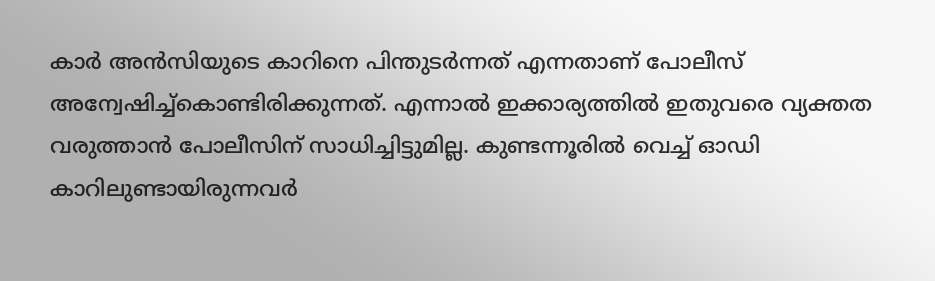കാര്‍ അന്‍സിയുടെ കാറിനെ പിന്തുടര്‍ന്നത് എന്നതാണ് പോലീസ് അന്വേഷിച്ച്‌കൊണ്ടിരിക്കുന്നത്. എന്നാല്‍ ഇക്കാര്യത്തില്‍ ഇതുവരെ വ്യക്തത വരുത്താന്‍ പോലീസിന് സാധിച്ചിട്ടുമില്ല. കുണ്ടന്നൂരില്‍ വെച്ച് ഓഡി കാറിലുണ്ടായിരുന്നവര്‍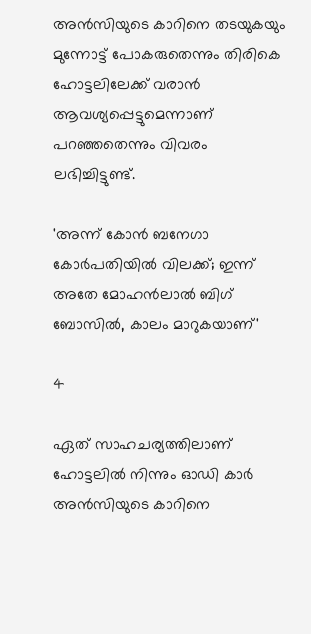അന്‍സിയുടെ കാറിനെ തടയുകയും മുന്നോട്ട് പോകരുതെന്നും തിരികെ ഹോട്ടലിലേക്ക് വരാന്‍ ആവശ്യപ്പെട്ടുമെന്നാണ് പറഞ്ഞതെന്നും വിവരം ലഭിച്ചിട്ടുണ്ട്.

'അന്ന് കോന്‍ ബനേഗാ കോര്‍പതിയില്‍ വിലക്ക്; ഇന്ന് അതേ മോഹന്‍ലാല്‍ ബിഗ് ബോസില്‍, കാലം മാറുകയാണ്'

4

ഏത് സാഹചര്യത്തിലാണ് ഹോട്ടലില്‍ നിന്നും ഓഡി കാര്‍ അന്‍സിയുടെ കാറിനെ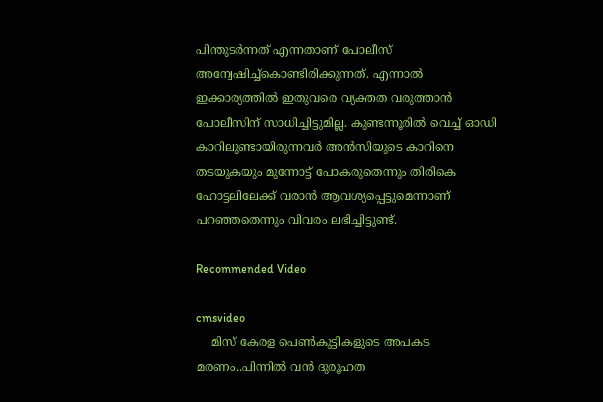പിന്തുടര്‍ന്നത് എന്നതാണ് പോലീസ് അന്വേഷിച്ച്‌കൊണ്ടിരിക്കുന്നത്. എന്നാല്‍ ഇക്കാര്യത്തില്‍ ഇതുവരെ വ്യക്തത വരുത്താന്‍ പോലീസിന് സാധിച്ചിട്ടുമില്ല. കുണ്ടന്നൂരില്‍ വെച്ച് ഓഡി കാറിലുണ്ടായിരുന്നവര്‍ അന്‍സിയുടെ കാറിനെ തടയുകയും മുന്നോട്ട് പോകരുതെന്നും തിരികെ ഹോട്ടലിലേക്ക് വരാന്‍ ആവശ്യപ്പെട്ടുമെന്നാണ് പറഞ്ഞതെന്നും വിവരം ലഭിച്ചിട്ടുണ്ട്.

Recommended Video

cmsvideo
    മിസ് കേരള പെൺകുട്ടികളുടെ അപകട മരണം..പിന്നിൽ വൻ ദുരൂഹത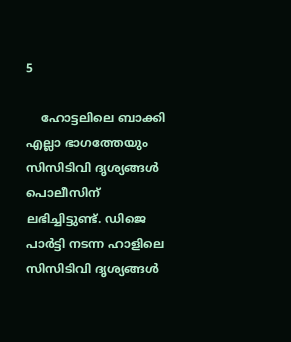5

    ഹോട്ടലിലെ ബാക്കി എല്ലാ ഭാഗത്തേയും സിസിടിവി ദൃശ്യങ്ങള്‍ പൊലീസിന് ലഭിച്ചിട്ടുണ്ട്. ഡിജെ പാര്‍ട്ടി നടന്ന ഹാളിലെ സിസിടിവി ദൃശ്യങ്ങള്‍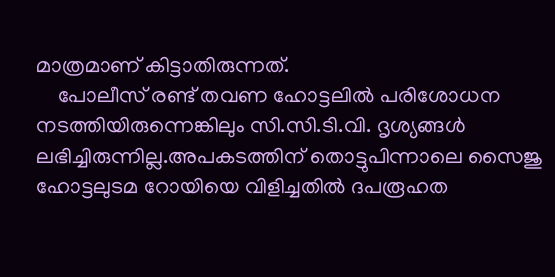മാത്രമാണ് കിട്ടാതിരുന്നത്.
    പോലീസ് രണ്ട് തവണ ഹോട്ടലില്‍ പരിശോധന നടത്തിയിരുന്നെങ്കിലും സി.സി.ടി.വി. ദൃശ്യങ്ങള്‍ ലഭിച്ചിരുന്നില്ല.അപകടത്തിന് തൊട്ടുപിന്നാലെ സൈജു ഹോട്ടലുടമ റോയിയെ വിളിച്ചതില്‍ ദപരൂഹത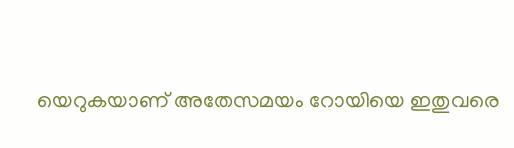യെറുകയാണ് അതേസമയം റോയിയെ ഇതുവരെ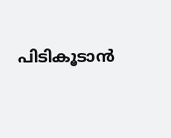പിടികൂടാന്‍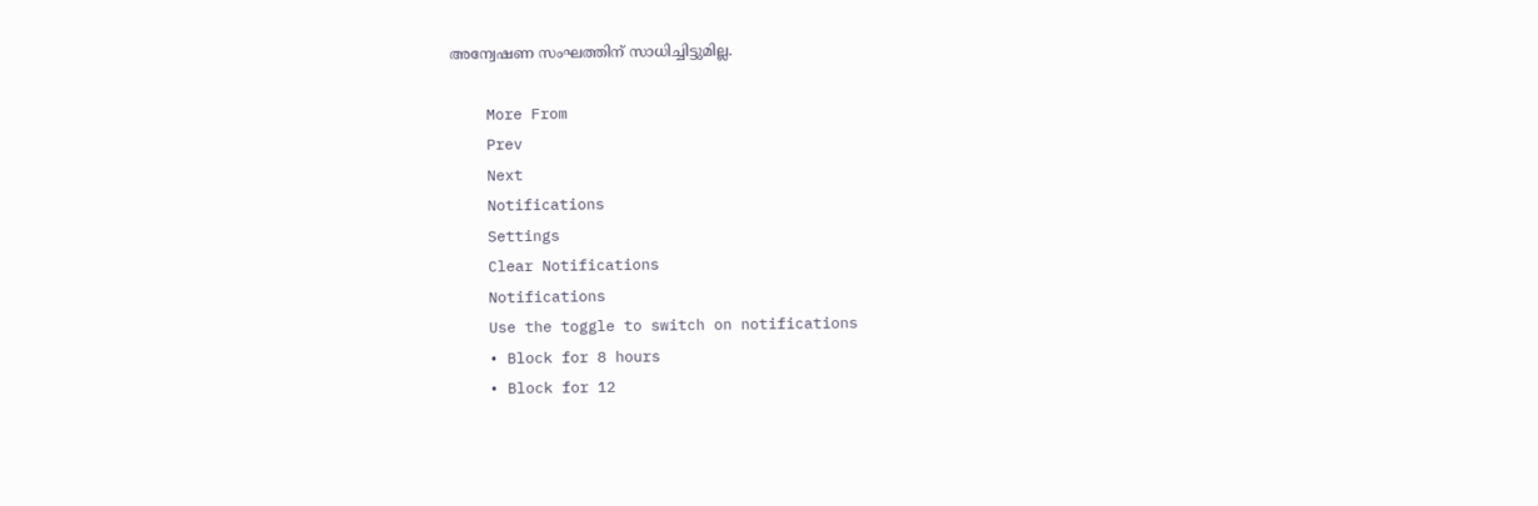അന്വേഷണ സംഘത്തിന് സാധിച്ചിട്ടുമില്ല.

    More From
    Prev
    Next
    Notifications
    Settings
    Clear Notifications
    Notifications
    Use the toggle to switch on notifications
    • Block for 8 hours
    • Block for 12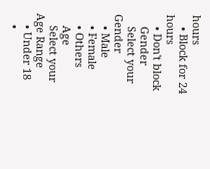hours
    • Block for 24 hours
    • Don't block
    Gender
    Select your Gender
    • Male
    • Female
    • Others
    Age
    Select your Age Range
    • Under 18
    •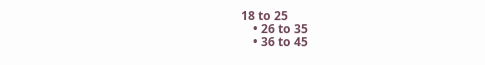18 to 25
    • 26 to 35
    • 36 to 45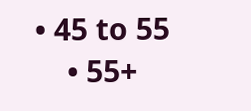• 45 to 55
    • 55+